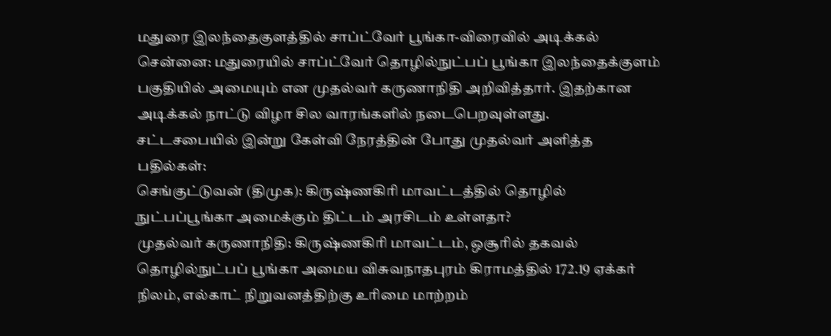மதுரை இலந்தைகுளத்தில் சாப்ட்வேர் பூங்கா-விரைவில் அடிக்கல்
சென்னை: மதுரையில் சாப்ட்வேர் தொழில்நுட்பப் பூங்கா இலந்தைக்குளம் பகுதியில் அமையும் என முதல்வர் கருணாநிதி அறிவித்தார். இதற்கான அடிக்கல் நாட்டு விழா சில வாரங்களில் நடைபெறவுள்ளது.
சட்டசபையில் இன்று கேள்வி நேரத்தின் போது முதல்வர் அளித்த பதில்கள்:
செங்குட்டுவன் (திமுக): கிருஷ்ணகிரி மாவட்டத்தில் தொழில் நுட்பப்பூங்கா அமைக்கும் திட்டம் அரசிடம் உள்ளதா?
முதல்வர் கருணாநிதி: கிருஷ்ணகிரி மாவட்டம், ஒசூரில் தகவல் தொழில்நுட்பப் பூங்கா அமைய விசுவநாதபுரம் கிராமத்தில் 172.19 ஏக்கர் நிலம், எல்காட் நிறுவனத்திற்கு உரிமை மாற்றம்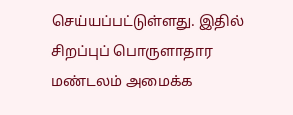செய்யப்பட்டுள்ளது. இதில் சிறப்புப் பொருளாதார மண்டலம் அமைக்க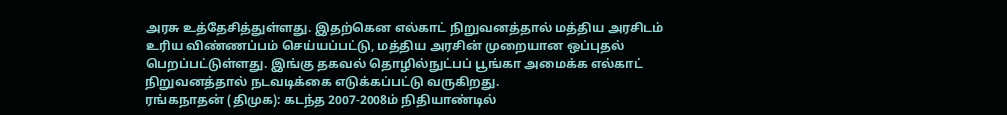அரசு உத்தேசித்துள்ளது. இதற்கென எல்காட் நிறுவனத்தால் மத்திய அரசிடம் உரிய விண்ணப்பம் செய்யப்பட்டு, மத்திய அரசின் முறையான ஒப்புதல் பெறப்பட்டுள்ளது. இங்கு தகவல் தொழில்நுட்பப் பூங்கா அமைக்க எல்காட் நிறுவனத்தால் நடவடிக்கை எடுக்கப்பட்டு வருகிறது.
ரங்கநாதன் (திமுக): கடந்த 2007-2008ம் நிதியாண்டில்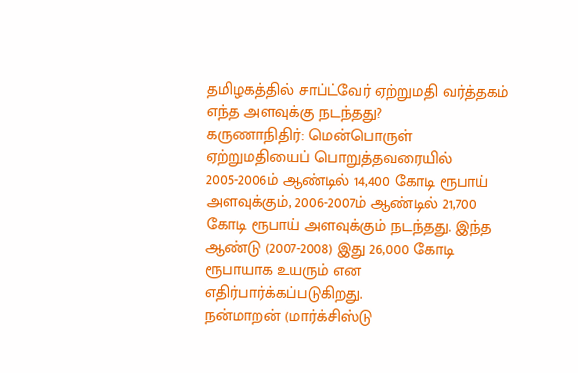தமிழகத்தில் சாப்ட்வேர் ஏற்றுமதி வர்த்தகம் எந்த அளவுக்கு நடந்தது?
கருணாநிதிர்: மென்பொருள் ஏற்றுமதியைப் பொறுத்தவரையில் 2005-2006ம் ஆண்டில் 14,400 கோடி ரூபாய் அளவுக்கும், 2006-2007ம் ஆண்டில் 21,700 கோடி ரூபாய் அளவுக்கும் நடந்தது. இந்த ஆண்டு (2007-2008) இது 26,000 கோடி ரூபாயாக உயரும் என எதிர்பார்க்கப்படுகிறது.
நன்மாறன் (மார்க்சிஸ்டு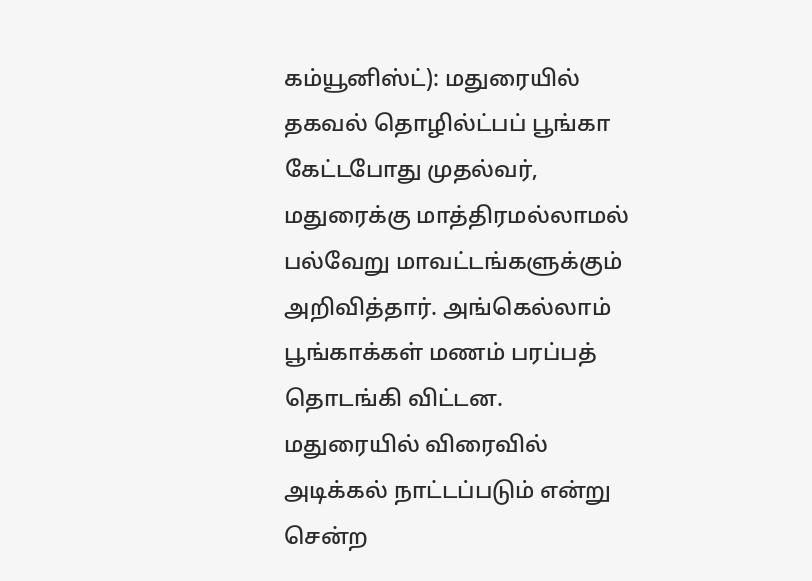கம்யூனிஸ்ட்): மதுரையில் தகவல் தொழில்ட்பப் பூங்கா கேட்டபோது முதல்வர், மதுரைக்கு மாத்திரமல்லாமல் பல்வேறு மாவட்டங்களுக்கும் அறிவித்தார். அங்கெல்லாம் பூங்காக்கள் மணம் பரப்பத் தொடங்கி விட்டன. மதுரையில் விரைவில் அடிக்கல் நாட்டப்படும் என்று சென்ற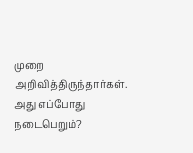முறை அறிவித்திருந்தார்கள். அது எப்போது நடைபெறும்?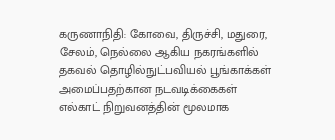கருணாநிதி: கோவை, திருச்சி, மதுரை, சேலம், நெல்லை ஆகிய நகரங்களில் தகவல் தொழில்நுட்பவியல் பூங்காக்கள் அமைப்பதற்கான நடவடிக்கைகள் எல்காட் நிறுவனத்தின் மூலமாக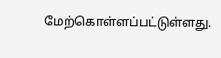மேற்கொள்ளப்பட்டுள்ளது.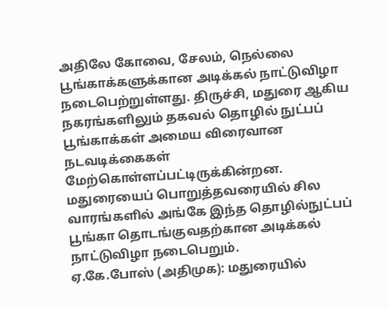அதிலே கோவை, சேலம், நெல்லை பூங்காக்களுக்கான அடிக்கல் நாட்டுவிழா நடைபெற்றுள்ளது. திருச்சி, மதுரை ஆகிய நகரங்களிலும் தகவல் தொழில் நுட்பப் பூங்காக்கள் அமைய விரைவான நடவடிக்கைகள் மேற்கொள்ளப்பட்டிருக்கின்றன.
மதுரையைப் பொறுத்தவரையில் சில வாரங்களில் அங்கே இந்த தொழில்நுட்பப் பூங்கா தொடங்குவதற்கான அடிக்கல் நாட்டுவிழா நடைபெறும்.
ஏ.கே.போஸ் (அதிமுக): மதுரையில்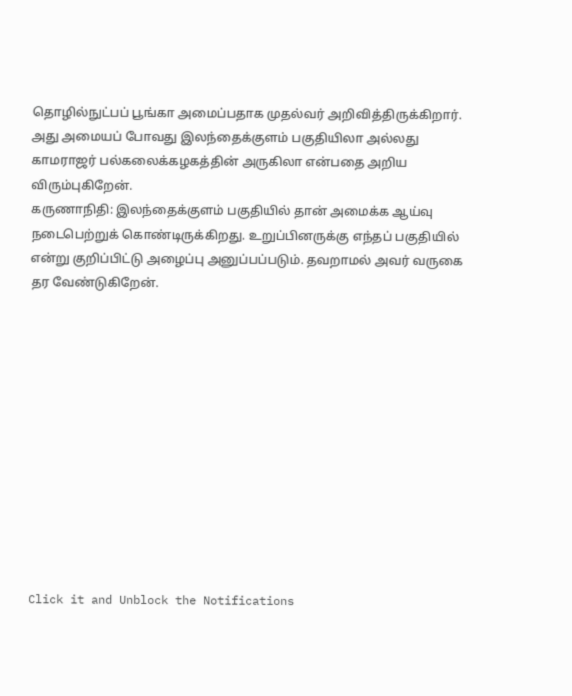தொழில்நுட்பப் பூங்கா அமைப்பதாக முதல்வர் அறிவித்திருக்கிறார். அது அமையப் போவது இலந்தைக்குளம் பகுதியிலா அல்லது காமராஜர் பல்கலைக்கழகத்தின் அருகிலா என்பதை அறிய விரும்புகிறேன்.
கருணாநிதி: இலந்தைக்குளம் பகுதியில் தான் அமைக்க ஆய்வு நடைபெற்றுக் கொண்டிருக்கிறது. உறுப்பினருக்கு எந்தப் பகுதியில் என்று குறிப்பிட்டு அழைப்பு அனுப்பப்படும். தவறாமல் அவர் வருகை தர வேண்டுகிறேன்.












Click it and Unblock the Notifications